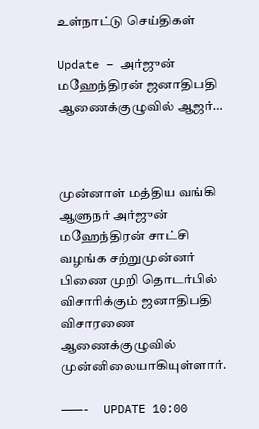உள்நாட்டு செய்திகள்

Update – அர்ஜுன் மஹேந்திரன் ஜனாதிபதி ஆணைக்குழுவில் ஆஜர்…



முன்னாள் மத்திய வங்கி ஆளுநர் அர்ஜுன் மஹேந்திரன் சாட்சி வழங்க சற்றுமுன்னர் பிணை முறி தொடர்பில் விசாரிக்கும் ஜனாதிபதி விசாரணை ஆணைக்குழுவில் முன்னிலையாகியுள்ளார்.

———-  UPDATE 10:00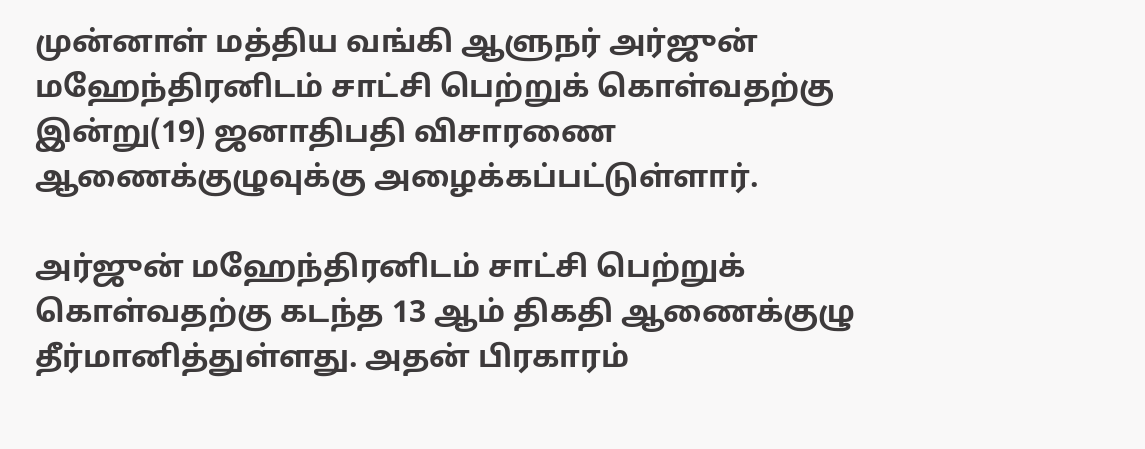முன்னாள் மத்திய வங்கி ஆளுநர் அர்ஜுன் மஹேந்திரனிடம் சாட்சி பெற்றுக் கொள்வதற்கு இன்று(19) ஜனாதிபதி விசாரணை ஆணைக்குழுவுக்கு அழைக்கப்பட்டுள்ளார்.

அர்ஜுன் மஹேந்திரனிடம் சாட்சி பெற்றுக் கொள்வதற்கு கடந்த 13 ஆம் திகதி ஆணைக்குழு தீர்மானித்துள்ளது. அதன் பிரகாரம்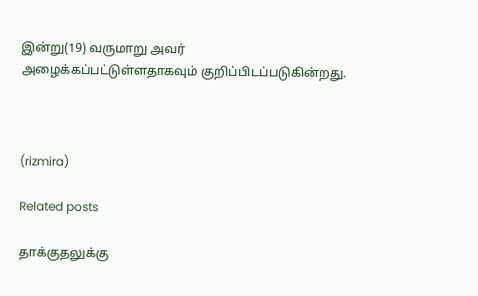இன்று(19) வருமாறு அவர் அழைக்கப்பட்டுள்ளதாகவும் குறிப்பிடப்படுகின்றது.



(rizmira)

Related posts

தாக்குதலுக்கு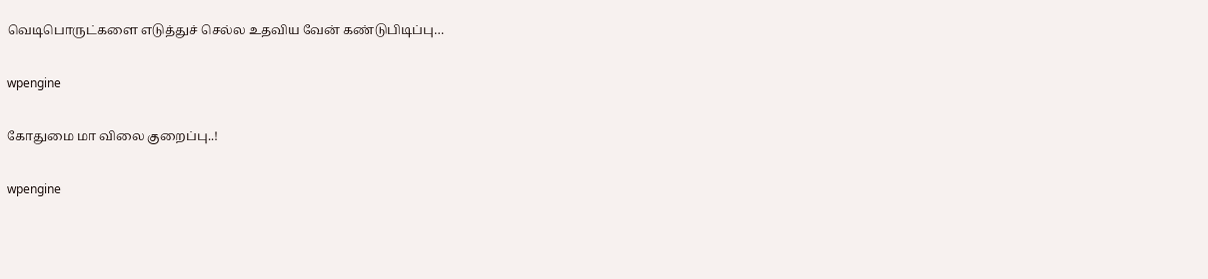வெடிபொருட்களை எடுத்துச் செல்ல உதவிய வேன் கண்டுபிடிப்பு…

wpengine

கோதுமை மா விலை குறைப்பு..!

wpengine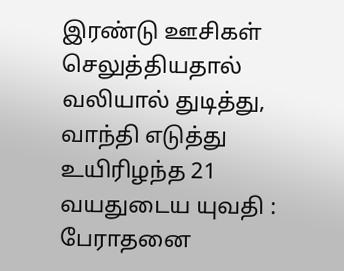இரண்டு ஊசிகள் செலுத்தியதால் வலியால் துடித்து, வாந்தி எடுத்து உயிரிழந்த 21 வயதுடைய யுவதி : பேராதனை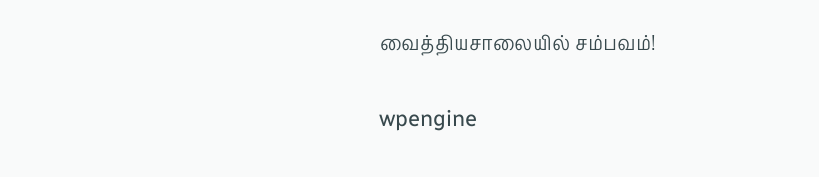வைத்தியசாலையில் சம்பவம்!

wpengine